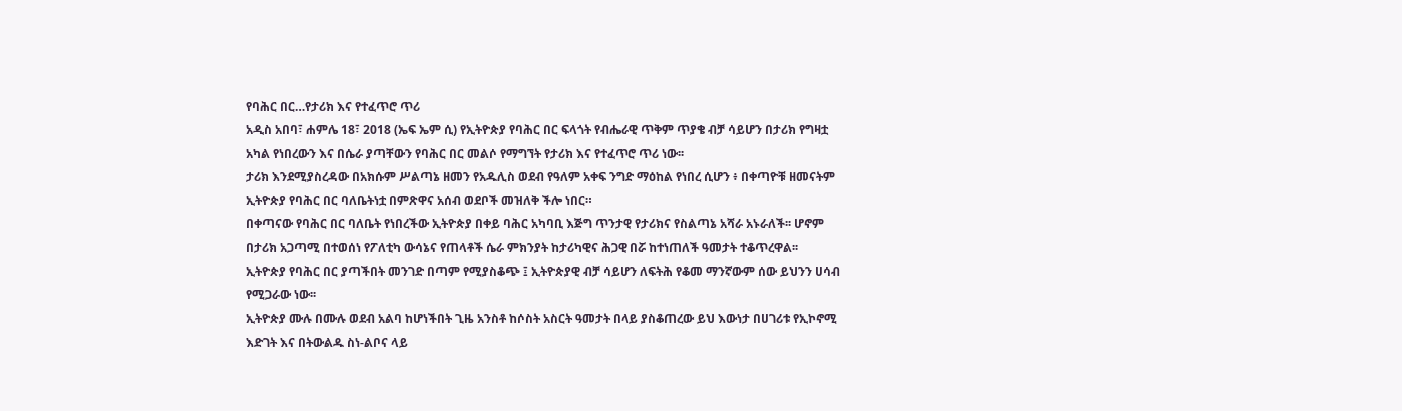የባሕር በር…የታሪክ እና የተፈጥሮ ጥሪ
አዲስ አበባ፣ ሐምሌ 18፣ 2018 (ኤፍ ኤም ሲ) የኢትዮጵያ የባሕር በር ፍላጎት የብሔራዊ ጥቅም ጥያቄ ብቻ ሳይሆን በታሪክ የግዛቷ አካል የነበረውን እና በሴራ ያጣቸውን የባሕር በር መልሶ የማግኘት የታሪክ እና የተፈጥሮ ጥሪ ነው፡፡
ታሪክ እንደሚያስረዳው በአክሱም ሥልጣኔ ዘመን የአዱሊስ ወደብ የዓለም አቀፍ ንግድ ማዕከል የነበረ ሲሆን ፥ በቀጣዮቹ ዘመናትም ኢትዮጵያ የባሕር በር ባለቤትነቷ በምጽዋና አሰብ ወደቦች መዝለቅ ችሎ ነበር።
በቀጣናው የባሕር በር ባለቤት የነበረችው ኢትዮጵያ በቀይ ባሕር አካባቢ እጅግ ጥንታዊ የታሪክና የስልጣኔ አሻራ አኑራለች፡፡ ሆኖም በታሪክ አጋጣሚ በተወሰነ የፖለቲካ ውሳኔና የጠላቶች ሴራ ምክንያት ከታሪካዊና ሕጋዊ በሯ ከተነጠለች ዓመታት ተቆጥረዋል፡፡
ኢትዮጵያ የባሕር በር ያጣችበት መንገድ በጣም የሚያስቆጭ ፤ ኢትዮጵያዊ ብቻ ሳይሆን ለፍትሕ የቆመ ማንኛውም ሰው ይህንን ሀሳብ የሚጋራው ነው፡፡
ኢትዮጵያ ሙሉ በሙሉ ወደብ አልባ ከሆነችበት ጊዜ አንስቶ ከሶስት አስርት ዓመታት በላይ ያስቆጠረው ይህ እውነታ በሀገሪቱ የኢኮኖሚ እድገት እና በትውልዱ ስነ-ልቦና ላይ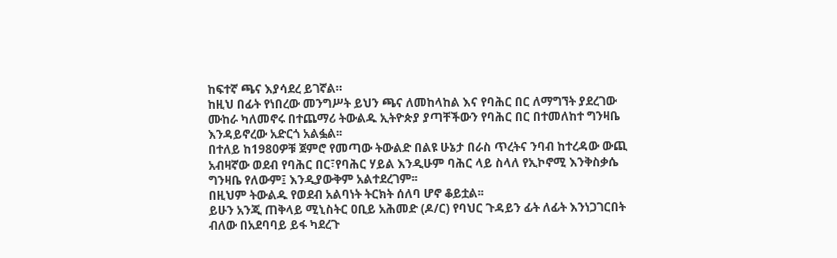ከፍተኛ ጫና እያሳደረ ይገኛል።
ከዚህ በፊት የነበረው መንግሥት ይህን ጫና ለመከላከል እና የባሕር በር ለማግኘት ያደረገው ሙከራ ካለመኖሩ በተጨማሪ ትውልዱ ኢትዮጵያ ያጣቸችውን የባሕር በር በተመለከተ ግንዛቤ እንዳይኖረው አድርጎ አልፏል፡፡
በተለይ ከ1980ዎቹ ጀምሮ የመጣው ትውልድ በልዩ ሁኔታ በራስ ጥረትና ንባብ ከተረዳው ውጪ አብዛኛው ወደብ የባሕር በር፣የባሕር ሃይል እንዲሁም ባሕር ላይ ስላለ የኢኮኖሚ እንቅስቃሴ ግንዛቤ የለውም፤ እንዲያውቅም አልተደረገም፡፡
በዚህም ትውልዱ የወደብ አልባነት ትርክት ሰለባ ሆኖ ቆይቷል፡፡
ይሁን አንጂ ጠቅላይ ሚኒስትር ዐቢይ አሕመድ (ዶ/ር) የባህር ጉዳይን ፊት ለፊት እንነጋገርበት ብለው በአደባባይ ይፋ ካደረጉ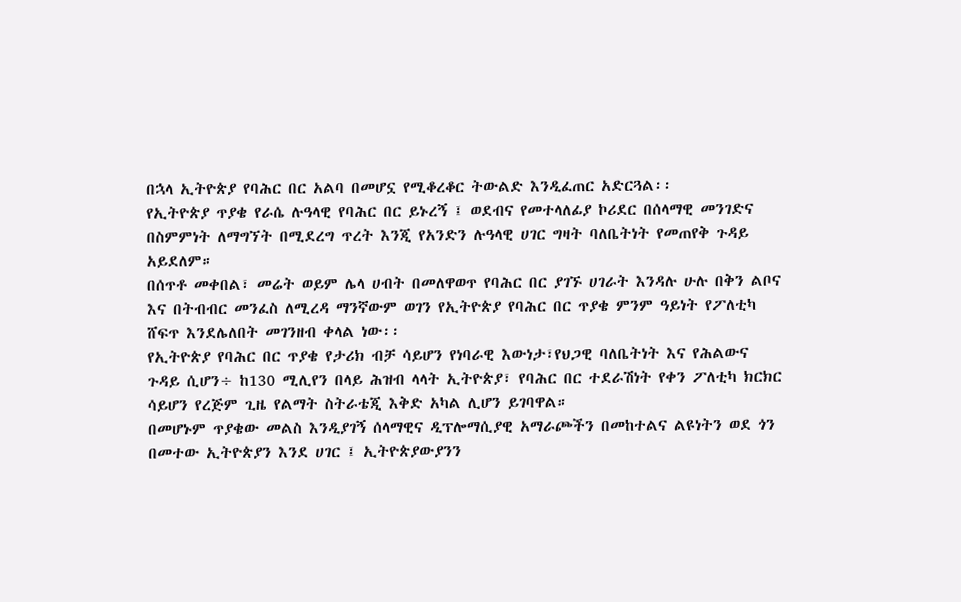በኋላ ኢትዮጵያ የባሕር በር አልባ በመሆኗ የሚቆረቆር ትውልድ እንዲፈጠር አድርጓል፡፡
የኢትዮጵያ ጥያቄ የራሴ ሉዓላዊ የባሕር በር ይኑረኝ ፤ ወደብና የመተላለፊያ ኮሪደር በሰላማዊ መንገድና በስምምነት ለማግኘት በሚደረግ ጥረት እንጂ የአንድን ሉዓላዊ ሀገር ግዛት ባለቤትነት የመጠየቅ ጉዳይ አይደለም።
በሰጥቶ መቀበል፣ መሬት ወይም ሌላ ሀብት በመለዋወጥ የባሕር በር ያገኙ ሀገራት እንዳሉ ሁሉ በቅን ልቦና እና በትብብር መንፈስ ለሚረዳ ማንኛውም ወገን የኢትዮጵያ የባሕር በር ጥያቄ ምንም ዓይነት የፖለቲካ ሸፍጥ እንደሌለበት መገንዘብ ቀላል ነው፡፡
የኢትዮጵያ የባሕር በር ጥያቄ የታሪክ ብቻ ሳይሆን የነባራዊ እውነታ፣የህጋዊ ባለቤትነት እና የሕልውና ጉዳይ ሲሆን÷ ከ130 ሚሊየን በላይ ሕዝብ ላላት ኢትዮጵያ፣ የባሕር በር ተደራሽነት የቀን ፖለቲካ ክርክር ሳይሆን የረጅም ጊዜ የልማት ስትራቴጂ እቅድ አካል ሊሆን ይገባዋል።
በመሆኑም ጥያቄው መልስ እንዲያገኝ ሰላማዊና ዲፕሎማሲያዊ አማራጮችን በመከተልና ልዩነትን ወደ ጎን በመተው ኢትዮጵያን እንደ ሀገር ፤ ኢትዮጵያውያንን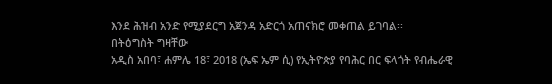እንደ ሕዝብ አንድ የሚያደርግ አጀንዳ አድርጎ አጠናክሮ መቀጠል ይገባል፡፡
በትዕግስት ግዛቸው
አዲስ አበባ፣ ሐምሌ 18፣ 2018 (ኤፍ ኤም ሲ) የኢትዮጵያ የባሕር በር ፍላጎት የብሔራዊ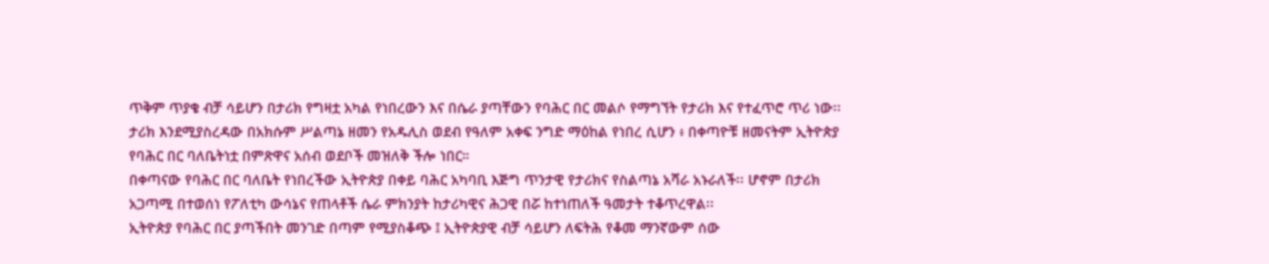ጥቅም ጥያቄ ብቻ ሳይሆን በታሪክ የግዛቷ አካል የነበረውን እና በሴራ ያጣቸውን የባሕር በር መልሶ የማግኘት የታሪክ እና የተፈጥሮ ጥሪ ነው፡፡
ታሪክ እንደሚያስረዳው በአክሱም ሥልጣኔ ዘመን የአዱሊስ ወደብ የዓለም አቀፍ ንግድ ማዕከል የነበረ ሲሆን ፥ በቀጣዮቹ ዘመናትም ኢትዮጵያ የባሕር በር ባለቤትነቷ በምጽዋና አሰብ ወደቦች መዝለቅ ችሎ ነበር።
በቀጣናው የባሕር በር ባለቤት የነበረችው ኢትዮጵያ በቀይ ባሕር አካባቢ እጅግ ጥንታዊ የታሪክና የስልጣኔ አሻራ አኑራለች፡፡ ሆኖም በታሪክ አጋጣሚ በተወሰነ የፖለቲካ ውሳኔና የጠላቶች ሴራ ምክንያት ከታሪካዊና ሕጋዊ በሯ ከተነጠለች ዓመታት ተቆጥረዋል፡፡
ኢትዮጵያ የባሕር በር ያጣችበት መንገድ በጣም የሚያስቆጭ ፤ ኢትዮጵያዊ ብቻ ሳይሆን ለፍትሕ የቆመ ማንኛውም ሰው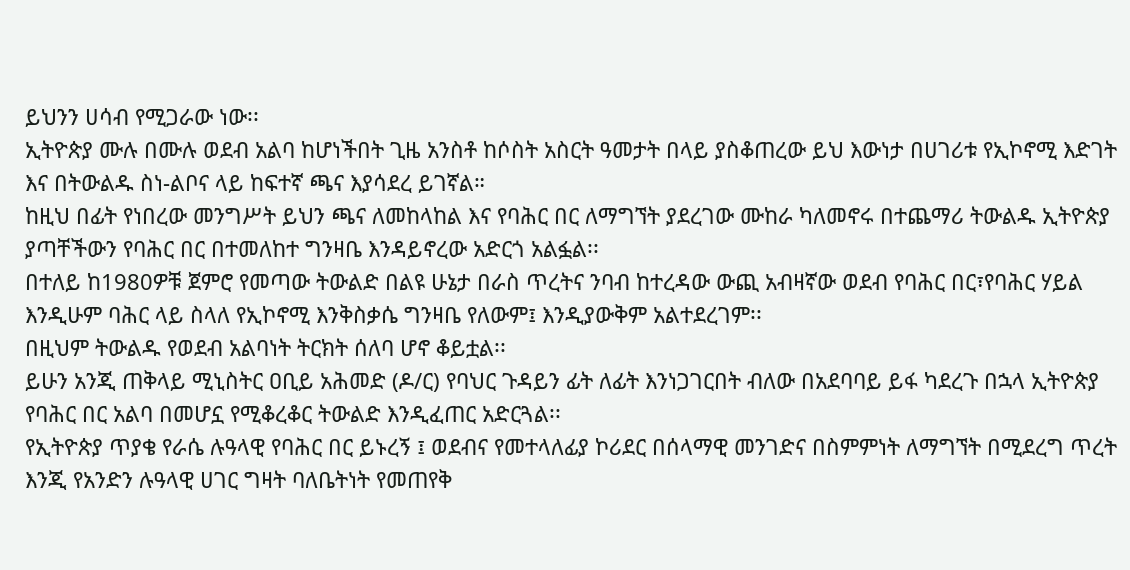ይህንን ሀሳብ የሚጋራው ነው፡፡
ኢትዮጵያ ሙሉ በሙሉ ወደብ አልባ ከሆነችበት ጊዜ አንስቶ ከሶስት አስርት ዓመታት በላይ ያስቆጠረው ይህ እውነታ በሀገሪቱ የኢኮኖሚ እድገት እና በትውልዱ ስነ-ልቦና ላይ ከፍተኛ ጫና እያሳደረ ይገኛል።
ከዚህ በፊት የነበረው መንግሥት ይህን ጫና ለመከላከል እና የባሕር በር ለማግኘት ያደረገው ሙከራ ካለመኖሩ በተጨማሪ ትውልዱ ኢትዮጵያ ያጣቸችውን የባሕር በር በተመለከተ ግንዛቤ እንዳይኖረው አድርጎ አልፏል፡፡
በተለይ ከ1980ዎቹ ጀምሮ የመጣው ትውልድ በልዩ ሁኔታ በራስ ጥረትና ንባብ ከተረዳው ውጪ አብዛኛው ወደብ የባሕር በር፣የባሕር ሃይል እንዲሁም ባሕር ላይ ስላለ የኢኮኖሚ እንቅስቃሴ ግንዛቤ የለውም፤ እንዲያውቅም አልተደረገም፡፡
በዚህም ትውልዱ የወደብ አልባነት ትርክት ሰለባ ሆኖ ቆይቷል፡፡
ይሁን አንጂ ጠቅላይ ሚኒስትር ዐቢይ አሕመድ (ዶ/ር) የባህር ጉዳይን ፊት ለፊት እንነጋገርበት ብለው በአደባባይ ይፋ ካደረጉ በኋላ ኢትዮጵያ የባሕር በር አልባ በመሆኗ የሚቆረቆር ትውልድ እንዲፈጠር አድርጓል፡፡
የኢትዮጵያ ጥያቄ የራሴ ሉዓላዊ የባሕር በር ይኑረኝ ፤ ወደብና የመተላለፊያ ኮሪደር በሰላማዊ መንገድና በስምምነት ለማግኘት በሚደረግ ጥረት እንጂ የአንድን ሉዓላዊ ሀገር ግዛት ባለቤትነት የመጠየቅ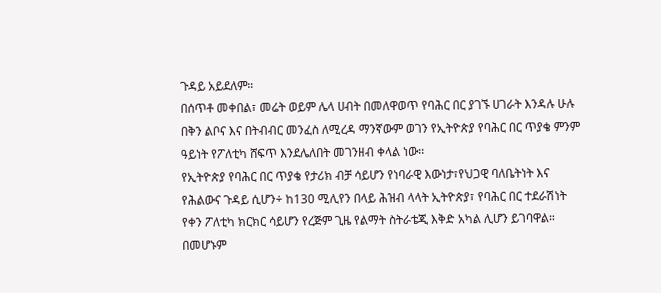ጉዳይ አይደለም።
በሰጥቶ መቀበል፣ መሬት ወይም ሌላ ሀብት በመለዋወጥ የባሕር በር ያገኙ ሀገራት እንዳሉ ሁሉ በቅን ልቦና እና በትብብር መንፈስ ለሚረዳ ማንኛውም ወገን የኢትዮጵያ የባሕር በር ጥያቄ ምንም ዓይነት የፖለቲካ ሸፍጥ እንደሌለበት መገንዘብ ቀላል ነው፡፡
የኢትዮጵያ የባሕር በር ጥያቄ የታሪክ ብቻ ሳይሆን የነባራዊ እውነታ፣የህጋዊ ባለቤትነት እና የሕልውና ጉዳይ ሲሆን÷ ከ130 ሚሊየን በላይ ሕዝብ ላላት ኢትዮጵያ፣ የባሕር በር ተደራሽነት የቀን ፖለቲካ ክርክር ሳይሆን የረጅም ጊዜ የልማት ስትራቴጂ እቅድ አካል ሊሆን ይገባዋል።
በመሆኑም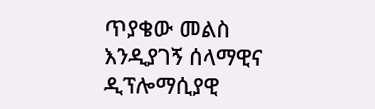ጥያቄው መልስ እንዲያገኝ ሰላማዊና ዲፕሎማሲያዊ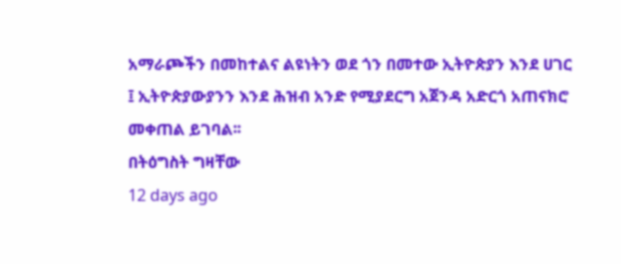አማራጮችን በመከተልና ልዩነትን ወደ ጎን በመተው ኢትዮጵያን እንደ ሀገር ፤ ኢትዮጵያውያንን እንደ ሕዝብ አንድ የሚያደርግ አጀንዳ አድርጎ አጠናክሮ መቀጠል ይገባል፡፡
በትዕግስት ግዛቸው
12 days ago